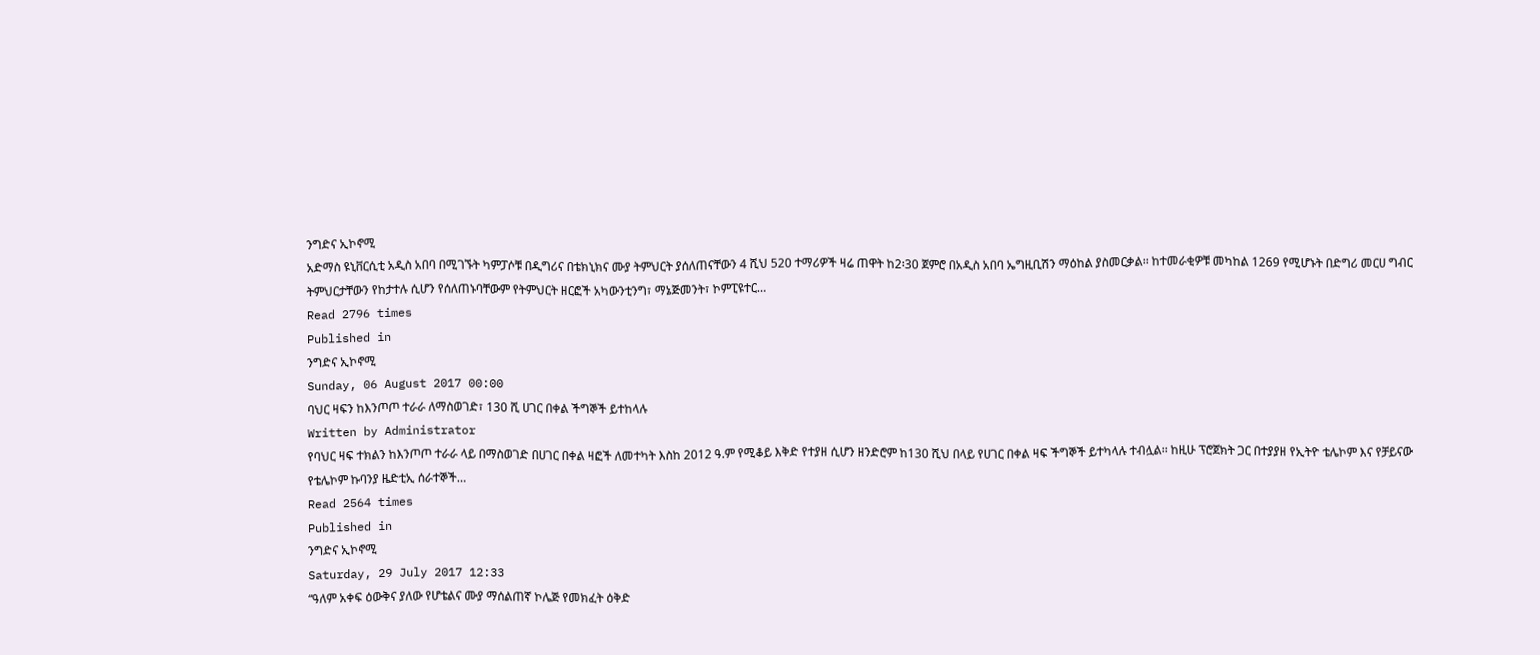ንግድና ኢኮኖሚ
አድማስ ዩኒቨርሲቲ አዲስ አበባ በሚገኙት ካምፓሶቹ በዲግሪና በቴክኒክና ሙያ ትምህርት ያሰለጠናቸውን 4 ሺህ 520 ተማሪዎች ዛሬ ጠዋት ከ2፡30 ጀምሮ በአዲስ አበባ ኤግዚቢሽን ማዕከል ያስመርቃል፡፡ ከተመራቂዎቹ መካከል 1269 የሚሆኑት በድግሪ መርሀ ግብር ትምህርታቸውን የከታተሉ ሲሆን የሰለጠኑባቸውም የትምህርት ዘርፎች አካውንቲንግ፣ ማኔጅመንት፣ ኮምፒዩተር…
Read 2796 times
Published in
ንግድና ኢኮኖሚ
Sunday, 06 August 2017 00:00
ባህር ዛፍን ከእንጦጦ ተራራ ለማስወገድ፣ 130 ሺ ሀገር በቀል ችግኞች ይተከላሉ
Written by Administrator
የባህር ዛፍ ተክልን ከእንጦጦ ተራራ ላይ በማስወገድ በሀገር በቀል ዛፎች ለመተካት እስከ 2012 ዓ.ም የሚቆይ እቅድ የተያዘ ሲሆን ዘንድሮም ከ130 ሺህ በላይ የሀገር በቀል ዛፍ ችግኞች ይተካላሉ ተብሏል፡፡ ከዚሁ ፕሮጀክት ጋር በተያያዘ የኢትዮ ቴሌኮም እና የቻይናው የቴሌኮም ኩባንያ ዜድቲኢ ሰራተኞች…
Read 2564 times
Published in
ንግድና ኢኮኖሚ
Saturday, 29 July 2017 12:33
“ዓለም አቀፍ ዕውቅና ያለው የሆቴልና ሙያ ማሰልጠኛ ኮሌጅ የመክፈት ዕቅድ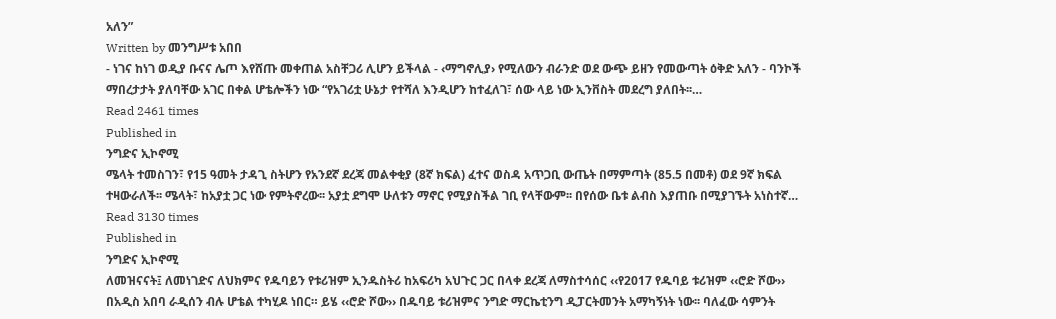አለን”
Written by መንግሥቱ አበበ
- ነገና ከነገ ወዲያ ቡናና ሌጦ እየሸጡ መቀጠል አስቸጋሪ ሊሆን ይችላል - ‹ማግኖሊያ› የሚለውን ብራንድ ወደ ውጭ ይዘን የመውጣት ዕቅድ አለን - ባንኮች ማበረታታት ያለባቸው አገር በቀል ሆቴሎችን ነው “የአገሪቷ ሁኔታ የተሻለ እንዲሆን ከተፈለገ፣ ሰው ላይ ነው ኢንቨስት መደረግ ያለበት፡፡…
Read 2461 times
Published in
ንግድና ኢኮኖሚ
ሜላት ተመስገን፣ የ15 ዓመት ታዳጊ ስትሆን የአንደኛ ደረጃ መልቀቂያ (8ኛ ክፍል) ፈተና ወስዳ አጥጋቢ ውጤት በማምጣት (85.5 በመቶ) ወደ 9ኛ ክፍል ተዛውራለች፡፡ ሜላት፣ ከአያቷ ጋር ነው የምትኖረው፡፡ አያቷ ደግሞ ሁለቱን ማኖር የሚያስችል ገቢ የላቸውም፡፡ በየሰው ቤቱ ልብስ እያጠቡ በሚያገኙት አነስተኛ…
Read 3130 times
Published in
ንግድና ኢኮኖሚ
ለመዝናናት፤ ለመነገድና ለህክምና የዱባይን የቱሪዝም ኢንዱስትሪ ከአፍሪካ አህጉር ጋር በላቀ ደረጃ ለማስተሳሰር ‹‹የ2017 የዱባይ ቱሪዝም ‹‹ሮድ ሾው›› በአዲስ አበባ ራዲሰን ብሉ ሆቴል ተካሂዶ ነበር። ይሄ ‹‹ሮድ ሾው›› በዱባይ ቱሪዝምና ንግድ ማርኬቲንግ ዲፓርትመንት አማካኝነት ነው፡፡ ባለፈው ሳምንት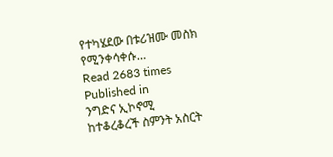የተካሄደው በቱሪዝሙ መስክ የሚንቀሳቀሱ…
Read 2683 times
Published in
ንግድና ኢኮኖሚ
ከተቆረቆረች ስምንት አስርት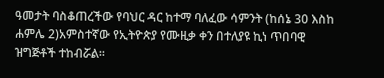ዓመታት ባስቆጠረችው የባህር ዳር ከተማ ባለፈው ሳምንት (ከሰኔ 30 እስከ ሐምሌ 2)አምስተኛው የኢትዮጵያ የሙዚቃ ቀን በተለያዩ ኪነ ጥበባዊ ዝግጅቶች ተከብሯል፡፡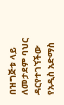በዝግጅቱ ላይ ለመታደም ባህር ዳርየተገኘችው የአዲስ አድማስ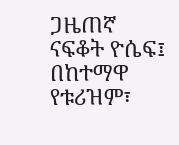ጋዜጠኛ ናፍቆት ዮሴፍ፤ በከተማዋ የቱሪዝም፣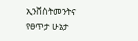ኢንቨስትመንትና የፀጥታ ሁኔታ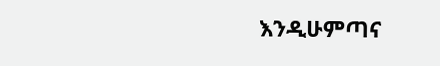እንዲሁምጣና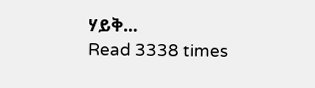ሃይቅ…
Read 3338 times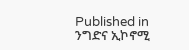Published in
ንግድና ኢኮኖሚ